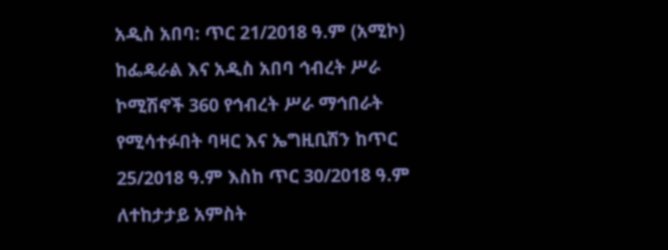አዲስ አበባ: ጥር 21/2018 ዓ.ም (አሚኮ) ከፌዴራል እና አዲስ አበባ ኅብረት ሥራ ኮሚሽኖች 360 የኅብረት ሥራ ማኅበራት የሚሳተፉበት ባዛር እና ኤግዚቢሽን ከጥር 25/2018 ዓ.ም እስከ ጥር 30/2018 ዓ.ም ለተከታታይ አምስት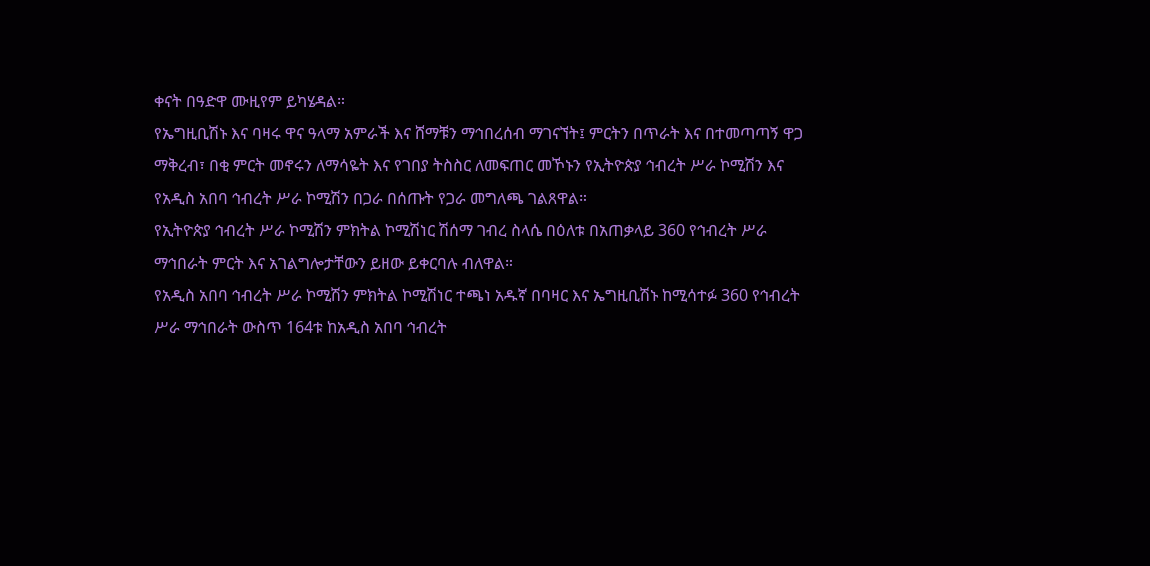ቀናት በዓድዋ ሙዚየም ይካሄዳል።
የኤግዚቢሽኑ እና ባዛሩ ዋና ዓላማ አምራች እና ሸማቹን ማኅበረሰብ ማገናኘት፤ ምርትን በጥራት እና በተመጣጣኝ ዋጋ ማቅረብ፣ በቂ ምርት መኖሩን ለማሳዬት እና የገበያ ትስስር ለመፍጠር መኾኑን የኢትዮጵያ ኅብረት ሥራ ኮሚሽን እና የአዲስ አበባ ኅብረት ሥራ ኮሚሽን በጋራ በሰጡት የጋራ መግለጫ ገልጸዋል።
የኢትዮጵያ ኅብረት ሥራ ኮሚሽን ምክትል ኮሚሽነር ሽሰማ ገብረ ስላሴ በዕለቱ በአጠቃላይ 360 የኅብረት ሥራ ማኅበራት ምርት እና አገልግሎታቸውን ይዘው ይቀርባሉ ብለዋል።
የአዲስ አበባ ኅብረት ሥራ ኮሚሽን ምክትል ኮሚሽነር ተጫነ አዱኛ በባዛር እና ኤግዚቢሽኑ ከሚሳተፉ 360 የኅብረት ሥራ ማኅበራት ውስጥ 164ቱ ከአዲስ አበባ ኅብረት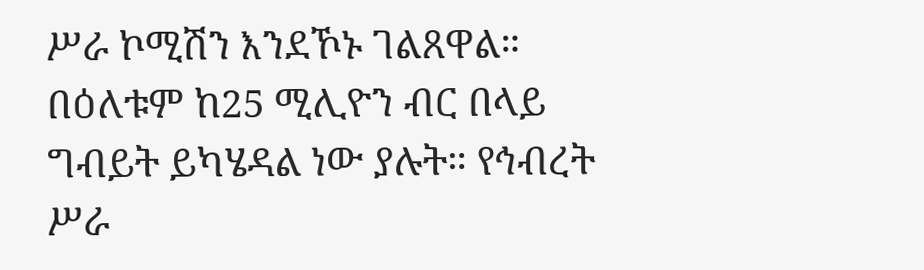ሥራ ኮሚሽን እንደኾኑ ገልጸዋል።
በዕለቱም ከ25 ሚሊዮን ብር በላይ ግብይት ይካሄዳል ነው ያሉት። የኅብረት ሥራ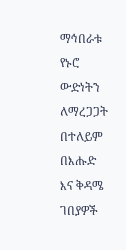ማኅበራቱ የኑሮ ውድነትን ለማረጋጋት በተለይም በእሑድ እና ቅዳሜ ገበያዎች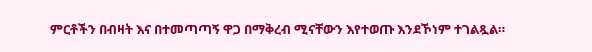ምርቶችን በብዛት እና በተመጣጣኝ ዋጋ በማቅረብ ሚናቸውን እየተወጡ እንደኾነም ተገልጿል።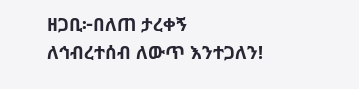ዘጋቢ፦በለጠ ታረቀኝ
ለኅብረተሰብ ለውጥ እንተጋለን!